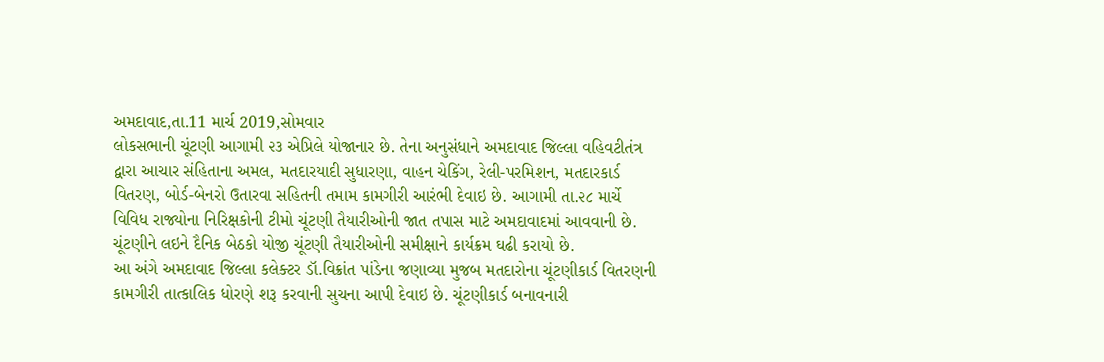અમદાવાદ,તા.11 માર્ચ 2019,સોમવાર
લોકસભાની ચૂંટણી આગામી ૨૩ એપ્રિલે યોજાનાર છે. તેના અનુસંધાને અમદાવાદ જિલ્લા વહિવટીતંત્ર દ્વારા આચાર સંહિતાના અમલ, મતદારયાદી સુધારણા, વાહન ચેકિંગ, રેલી-પરમિશન, મતદારકાર્ડ વિતરણ, બોર્ડ-બેનરો ઉતારવા સહિતની તમામ કામગીરી આરંભી દેવાઇ છે. આગામી તા.૨૮ માર્ચે વિવિધ રાજ્યોના નિરિક્ષકોની ટીમો ચૂંટણી તૈયારીઓની જાત તપાસ માટે અમદાવાદમાં આવવાની છે. ચૂંટણીને લઇને દૈનિક બેઠકો યોજી ચૂંટણી તૈયારીઓની સમીક્ષાને કાર્યક્રમ ઘઢી કરાયો છે.
આ અંગે અમદાવાદ જિલ્લા કલેક્ટર ડૉ.વિક્રાંત પાંડેના જણાવ્યા મુજબ મતદારોના ચૂંટણીકાર્ડ વિતરણની કામગીરી તાત્કાલિક ધોરણે શરૂ કરવાની સુચના આપી દેવાઇ છે. ચૂંટણીકાર્ડ બનાવનારી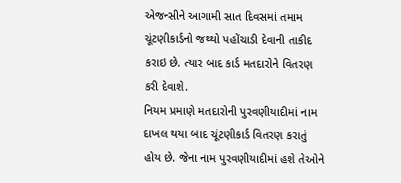એજન્સીને આગામી સાત દિવસમાં તમામ ચૂંટણીકાર્ડનો જથ્થો પહોંચાડી દેવાની તાકીદ કરાઇ છે. ત્યાર બાદ કાર્ડ મતદારોને વિતરણ કરી દેવાશે.
નિયમ પ્રમાણે મતદારોની પુરવણીયાદીમાં નામ દાખલ થયા બાદ ચૂંટણીકાર્ડ વિતરણ કરાતું હોય છે. જેના નામ પુરવણીયાદીમાં હશે તેઓને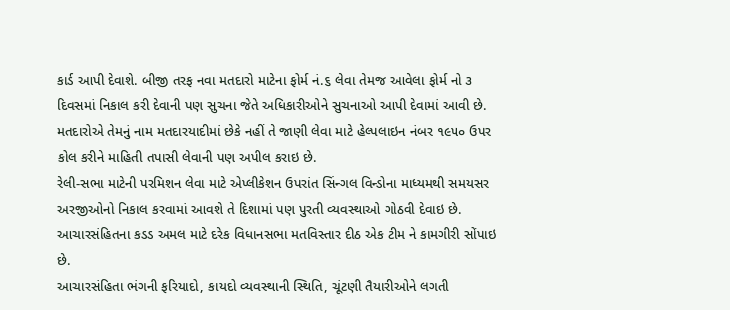કાર્ડ આપી દેવાશે. બીજી તરફ નવા મતદારો માટેના ફોર્મ નં.૬ લેવા તેમજ આવેલા ફોર્મ નો ૩ દિવસમાં નિકાલ કરી દેવાની પણ સુચના જેતે અધિકારીઓને સુચનાઓ આપી દેવામાં આવી છે. મતદારોએ તેમનું નામ મતદારયાદીમાં છેકે નહીં તે જાણી લેવા માટે હેલ્પલાઇન નંબર ૧૯૫૦ ઉપર કોલ કરીને માહિતી તપાસી લેવાની પણ અપીલ કરાઇ છે.
રેલી-સભા માટેની પરમિશન લેવા માટે એપ્લીકેશન ઉપરાંત સિંન્ગલ વિન્ડોના માધ્યમથી સમયસર અરજીઓનો નિકાલ કરવામાં આવશે તે દિશામાં પણ પુરતી વ્યવસ્થાઓ ગોઠવી દેવાઇ છે. આચારસંહિતના કડડ અમલ માટે દરેક વિધાનસભા મતવિસ્તાર દીઠ એક ટીમ ને કામગીરી સોંપાઇ છે.
આચારસંહિતા ભંગની ફરિયાદો, કાયદો વ્યવસ્થાની સ્થિતિ, ચૂંટણી તૈયારીઓને લગતી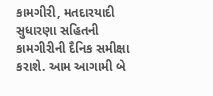કામગીરી, મતદારયાદી સુધારણા સહિતની કામગીરીની દૈનિક સમીક્ષા કરાશે. આમ આગામી બે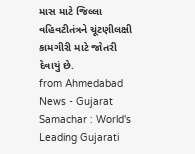માસ માટે જિલ્લા વહિવટીતંત્રને ચૂંટણીલક્ષી કામગીરી માટે જોતરી દેવાયું છે.
from Ahmedabad News - Gujarat Samachar : World's Leading Gujarati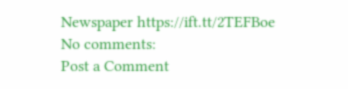Newspaper https://ift.tt/2TEFBoe
No comments:
Post a Comment